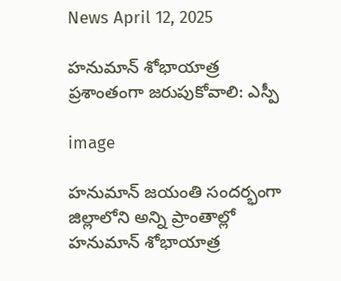News April 12, 2025

హనుమాన్ శోభాయాత్ర ప్రశాంతంగా జరుపుకోవాలి: ఎస్పీ

image

హనుమాన్ జయంతి సందర్భంగా జిల్లాలోని అన్ని ప్రాంతాల్లో హనుమాన్ శోభాయాత్ర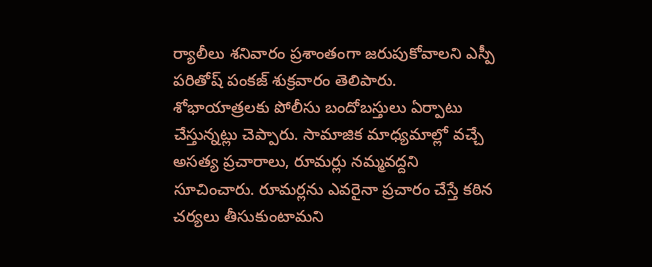ర్యాలీలు శనివారం ప్రశాంతంగా జరుపుకోవాలని ఎస్పీ పరితోష్ పంకజ్ శుక్రవారం తెలిపారు. శోభాయాత్రలకు పోలీసు బందోబస్తులు ఏర్పాటు చేస్తున్నట్లు చెప్పారు. సామాజిక మాధ్యమాల్లో వచ్చే అసత్య ప్రచారాలు, రూమర్లు నమ్మవద్దని సూచించారు. రూమర్లను ఎవరైనా ప్రచారం చేస్తే కఠిన చర్యలు తీసుకుంటామని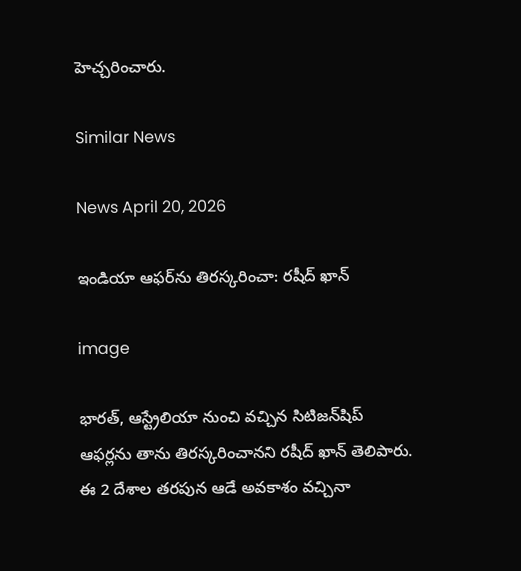హెచ్చరించారు.

Similar News

News April 20, 2026

ఇండియా ఆఫర్‌ను తిరస్కరించా: రషీద్ ఖాన్

image

భారత్, ఆస్ట్రేలియా నుంచి వచ్చిన సిటిజన్‌షిప్ ఆఫర్లను తాను తిరస్కరించానని రషీద్ ఖాన్ తెలిపారు. ఈ 2 దేశాల తరపున ఆడే అవకాశం వచ్చినా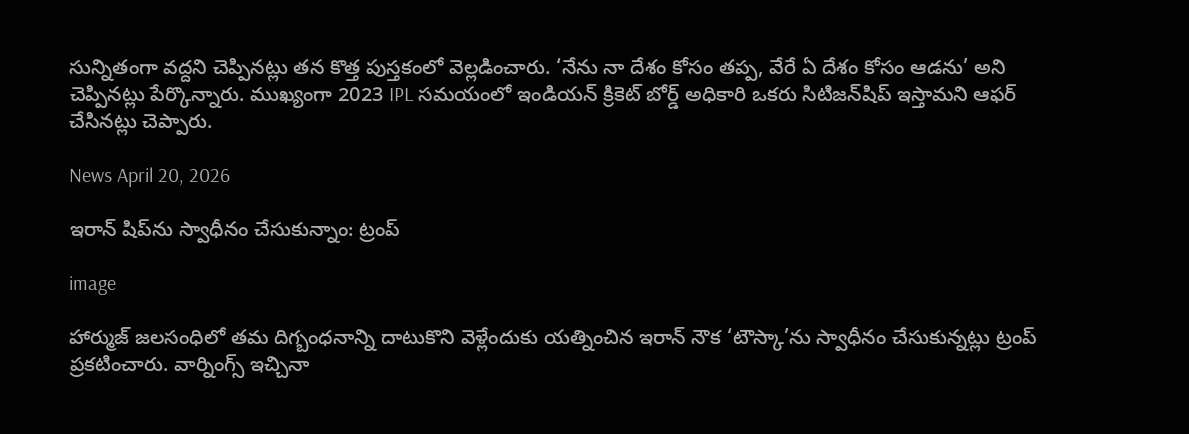సున్నితంగా వద్దని చెప్పినట్లు తన కొత్త పుస్తకంలో వెల్లడించారు. ‘నేను నా దేశం కోసం తప్ప, వేరే ఏ దేశం కోసం ఆడను’ అని చెప్పినట్లు పేర్కొన్నారు. ముఖ్యంగా 2023 IPL సమయంలో ఇండియన్ క్రికెట్ బోర్డ్ అధికారి ఒకరు సిటిజన్‌షిప్ ఇస్తామని ఆఫర్ చేసినట్లు చెప్పారు.

News April 20, 2026

ఇరాన్ షిప్‌ను స్వాధీనం చేసుకున్నాం: ట్రంప్

image

హార్ముజ్ జలసంధిలో తమ దిగ్బంధనాన్ని దాటుకొని వెళ్లేందుకు యత్నించిన ఇరాన్ నౌక ‘టౌస్కా’ను స్వాధీనం చేసుకున్నట్లు ట్రంప్ ప్రకటించారు. వార్నింగ్స్ ఇచ్చినా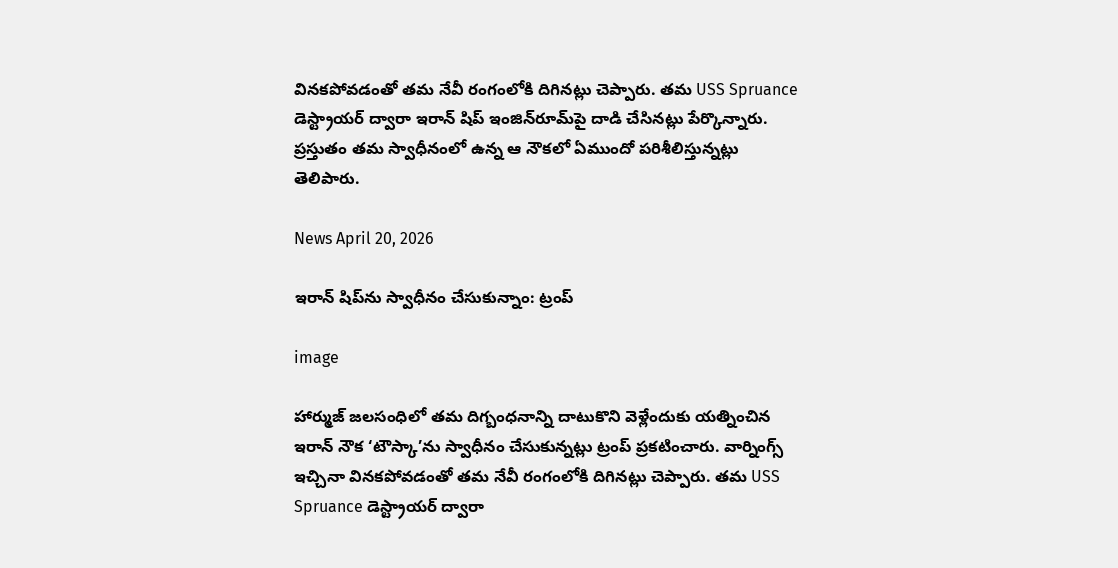వినకపోవడంతో తమ నేవీ రంగంలోకి దిగినట్లు చెప్పారు. తమ USS Spruance డెస్ట్రాయర్ ద్వారా ఇరాన్ షిప్‌ ఇంజిన్‌రూమ్‌పై దాడి చేసినట్లు పేర్కొన్నారు. ప్రస్తుతం తమ స్వాధీనంలో ఉన్న ఆ నౌకలో ఏముందో పరిశీలిస్తున్నట్లు తెలిపారు.

News April 20, 2026

ఇరాన్ షిప్‌ను స్వాధీనం చేసుకున్నాం: ట్రంప్

image

హార్ముజ్ జలసంధిలో తమ దిగ్బంధనాన్ని దాటుకొని వెళ్లేందుకు యత్నించిన ఇరాన్ నౌక ‘టౌస్కా’ను స్వాధీనం చేసుకున్నట్లు ట్రంప్ ప్రకటించారు. వార్నింగ్స్ ఇచ్చినా వినకపోవడంతో తమ నేవీ రంగంలోకి దిగినట్లు చెప్పారు. తమ USS Spruance డెస్ట్రాయర్ ద్వారా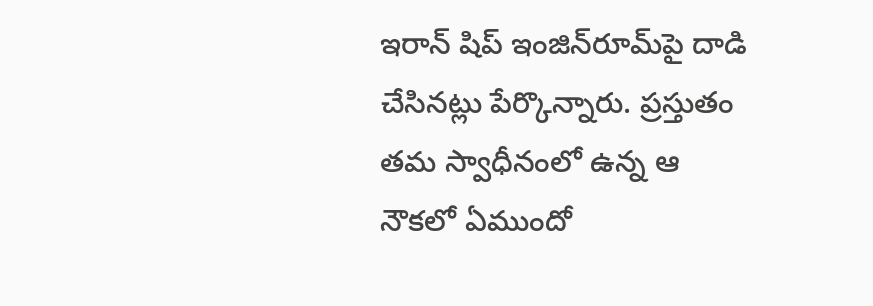ఇరాన్ షిప్‌ ఇంజిన్‌రూమ్‌పై దాడి చేసినట్లు పేర్కొన్నారు. ప్రస్తుతం తమ స్వాధీనంలో ఉన్న ఆ నౌకలో ఏముందో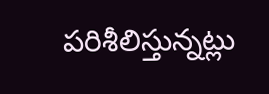పరిశీలిస్తున్నట్లు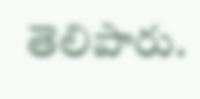తెలిపారు.